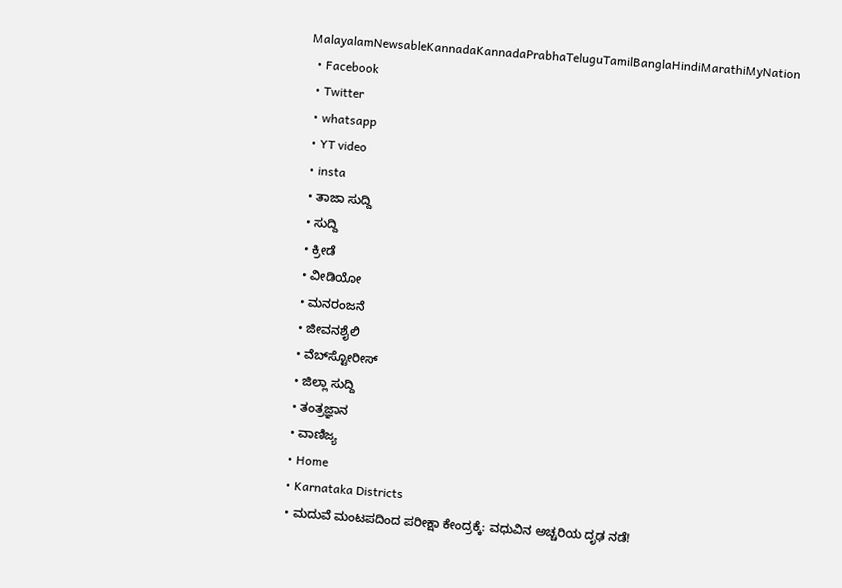MalayalamNewsableKannadaKannadaPrabhaTeluguTamilBanglaHindiMarathiMyNation
  • Facebook
  • Twitter
  • whatsapp
  • YT video
  • insta
  • ತಾಜಾ ಸುದ್ದಿ
  • ಸುದ್ದಿ
  • ಕ್ರೀಡೆ
  • ವೀಡಿಯೋ
  • ಮನರಂಜನೆ
  • ಜೀವನಶೈಲಿ
  • ವೆಬ್‌ಸ್ಟೋರೀಸ್
  • ಜಿಲ್ಲಾ ಸುದ್ದಿ
  • ತಂತ್ರಜ್ಞಾನ
  • ವಾಣಿಜ್ಯ
  • Home
  • Karnataka Districts
  • ಮದುವೆ ಮಂಟಪದಿಂದ ಪರೀಕ್ಷಾ ಕೇಂದ್ರಕ್ಕೆ: ವಧುವಿನ ಅಚ್ಚರಿಯ ದೃಢ ನಡೆ!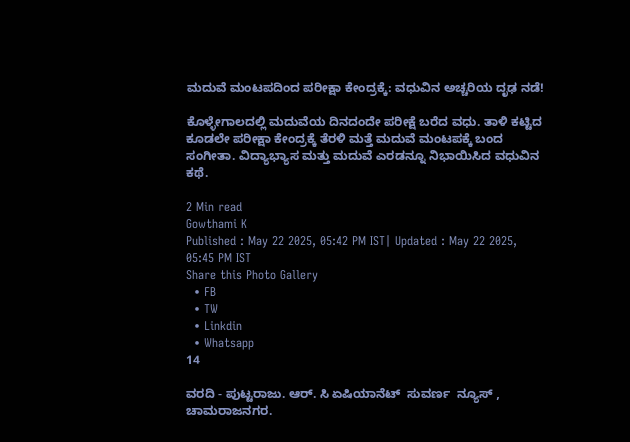ಮದುವೆ ಮಂಟಪದಿಂದ ಪರೀಕ್ಷಾ ಕೇಂದ್ರಕ್ಕೆ: ವಧುವಿನ ಅಚ್ಚರಿಯ ದೃಢ ನಡೆ!

ಕೊಳ್ಳೇಗಾಲದಲ್ಲಿ ಮದುವೆಯ ದಿನದಂದೇ ಪರೀಕ್ಷೆ ಬರೆದ ವಧು. ತಾಳಿ ಕಟ್ಟಿದ ಕೂಡಲೇ ಪರೀಕ್ಷಾ ಕೇಂದ್ರಕ್ಕೆ ತೆರಳಿ ಮತ್ತೆ ಮದುವೆ ಮಂಟಪಕ್ಕೆ ಬಂದ ಸಂಗೀತಾ. ವಿದ್ಯಾಭ್ಯಾಸ ಮತ್ತು ಮದುವೆ ಎರಡನ್ನೂ ನಿಭಾಯಿಸಿದ ವಧುವಿನ ಕಥೆ.

2 Min read
Gowthami K
Published : May 22 2025, 05:42 PM IST| Updated : May 22 2025, 05:45 PM IST
Share this Photo Gallery
  • FB
  • TW
  • Linkdin
  • Whatsapp
14

ವರದಿ - ಪುಟ್ಟರಾಜು. ಆರ್. ಸಿ ಏಷಿಯಾನೆಟ್  ಸುವರ್ಣ  ನ್ಯೂಸ್ ,  ಚಾಮರಾಜನಗರ.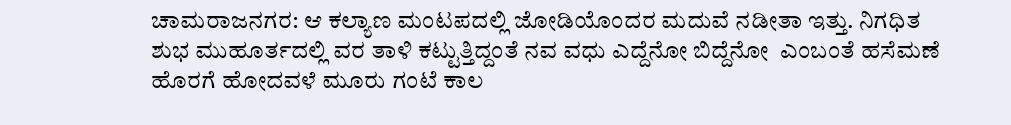ಚಾಮರಾಜನಗರ: ಆ ಕಲ್ಯಾಣ ಮಂಟಪದಲ್ಲಿ ಜೋಡಿಯೊಂದರ ಮದುವೆ ನಡೀತಾ ಇತ್ತು. ನಿಗಧಿತ ಶುಭ ಮುಹೂರ್ತದಲ್ಲಿ ವರ ತಾಳಿ ಕಟ್ಟುತ್ತಿದ್ದಂತೆ ನವ ವಧು ಎದ್ದೆನೋ ಬಿದ್ದೆನೋ  ಎಂಬಂತೆ ಹಸೆಮಣೆ ಹೊರಗೆ ಹೋದವಳೆ ಮೂರು ಗಂಟೆ ಕಾಲ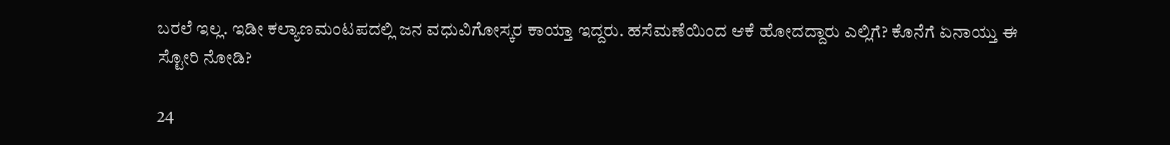ಬರಲೆ ಇಲ್ಲ. ಇಡೀ ಕಲ್ಯಾಣಮಂಟಪದಲ್ಲಿ ಜನ ವಧುವಿಗೋಸ್ಕರ ಕಾಯ್ತಾ ಇದ್ದರು. ಹಸೆಮಣೆಯಿಂದ ಆಕೆ ಹೋದದ್ದಾರು ಎಲ್ಲಿಗೆ? ಕೊನೆಗೆ ಏನಾಯ್ತು ಈ ಸ್ಟೋರಿ ನೋಡಿ?

24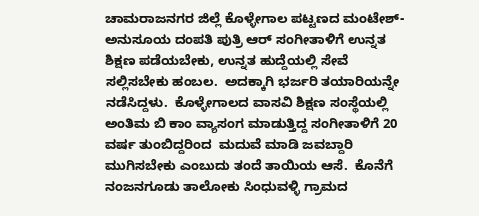ಚಾಮರಾಜನಗರ ಜಿಲ್ಲೆ ಕೊಳ್ಳೇಗಾಲ ಪಟ್ಟಣದ ಮಂಟೇಶ್-ಅನುಸೂಯ ದಂಪತಿ ಪುತ್ರಿ ಆರ್ ಸಂಗೀತಾಳಿಗೆ ಉನ್ನತ ಶಿಕ್ಷಣ ಪಡೆಯಬೇಕು, ಉನ್ನತ ಹುದ್ದೆಯಲ್ಲಿ ಸೇವೆ ಸಲ್ಲಿಸಬೇಕು ಹಂಬಲ.  ಅದಕ್ಕಾಗಿ ಭರ್ಜರಿ ತಯಾರಿಯನ್ನೇ ನಡೆಸಿದ್ದಳು.  ಕೊಳ್ಳೇಗಾಲದ ವಾಸವಿ ಶಿಕ್ಷಣ ಸಂಸ್ಥೆಯಲ್ಲಿ ಅಂತಿಮ ಬಿ ಕಾಂ ವ್ಯಾಸಂಗ ಮಾಡುತ್ತಿದ್ದ ಸಂಗೀತಾಳಿಗೆ 20 ವರ್ಷ ತುಂಬಿದ್ದರಿಂದ  ಮದುವೆ ಮಾಡಿ ಜವಬ್ದಾರಿ ಮುಗಿಸಬೇಕು ಎಂಬುದು ತಂದೆ ತಾಯಿಯ ಆಸೆ.  ಕೊನೆಗೆ ನಂಜನಗೂಡು ತಾಲೋಕು ಸಿಂಧುವಳ್ಳಿ ಗ್ರಾಮದ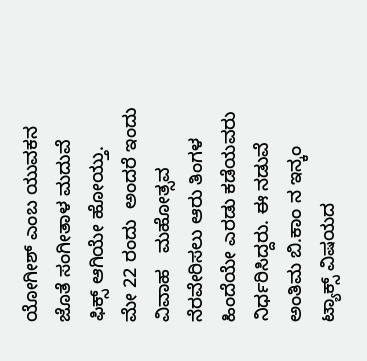ಯೋಗೀಶ್ ಎಂಬ ಯುವಕನ ಜೊತೆ ಸಂಗೀತಾಳ ಮದುವೆ ಫಿಕ್ಸ್ ಆಗಿಯೇ ಹೋಯ್ತು.   ಮೇ 22 ರಂದು  ಅಂದರೆ ಇಂದು ವಿವಾಹ   ಮಹೋತ್ಸವ ನೆರವೇರಿಸಲು ಆರು ತಿಂಗಳ ಹಿಂದೆಯೇ ಎರಡು ಕಡೆಯವರು ನಿರ್ಧರಿಸಿದ್ದರು. ಈ ನಡುವೆ  ಅಂತಿಮ ಬಿ.ಕಾಂ ನ ಇನ್ಕಂ ಟ್ಯಾಕ್ಸ್ ವಿಷಯದ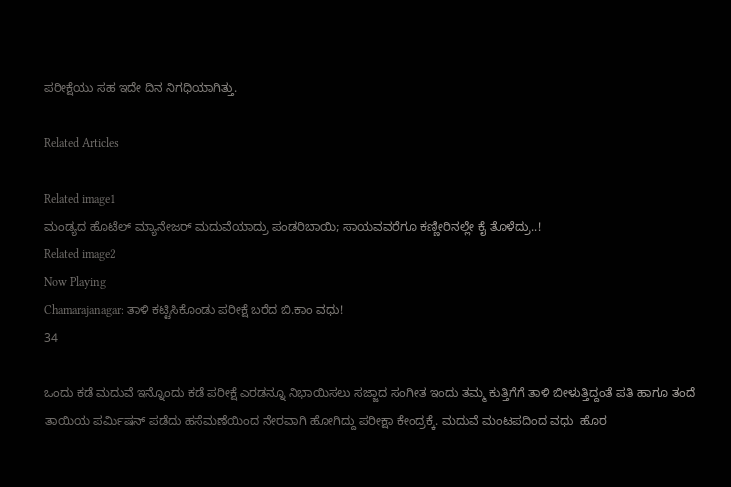ಪರೀಕ್ಷೆಯು ಸಹ ಇದೇ ದಿನ ನಿಗಧಿಯಾಗಿತ್ತು.

Related Articles

Related image1
ಮಂಡ್ಯದ ಹೊಟೆಲ್ ಮ್ಯಾನೇಜರ್ ಮದುವೆಯಾದ್ರು ಪಂಡರಿಬಾಯಿ; ಸಾಯವವರೆಗೂ ಕಣ್ಣೀರಿನಲ್ಲೇ ಕೈ ತೊಳೆದ್ರು..!
Related image2
Now Playing
Chamarajanagar: ತಾಳಿ ಕಟ್ಟಿಸಿಕೊಂಡು ಪರೀಕ್ಷೆ ಬರೆದ ಬಿ.ಕಾಂ ವಧು!
34

ಒಂದು ಕಡೆ ಮದುವೆ ಇನ್ನೊಂದು ಕಡೆ ಪರೀಕ್ಷೆ ಎರಡನ್ನೂ ನಿಭಾಯಿಸಲು ಸಜ್ಜಾದ ಸಂಗೀತ ಇಂದು ತಮ್ಮ ಕುತ್ತಿಗೆಗೆ ತಾಳಿ ಬೀಳುತ್ತಿದ್ದಂತೆ ಪತಿ ಹಾಗೂ ತಂದೆ ತಾಯಿಯ ಪರ್ಮಿಷನ್ ಪಡೆದು ಹಸೆಮಣೆಯಿಂದ ನೇರವಾಗಿ ಹೋಗಿದ್ದು ಪರೀಕ್ಷಾ ಕೇಂದ್ರಕ್ಕೆ. ಮದುವೆ ಮಂಟಪದಿಂದ ವಧು  ಹೊರ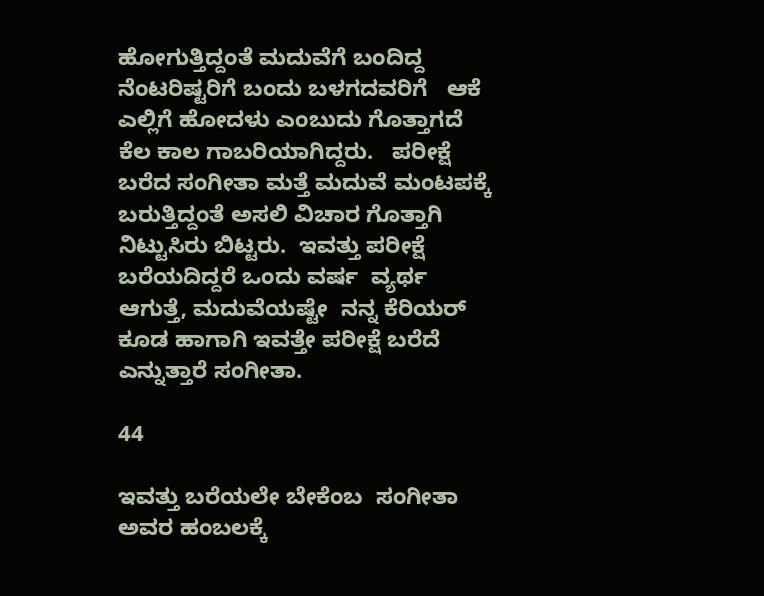ಹೋಗುತ್ತಿದ್ದಂತೆ ಮದುವೆಗೆ ಬಂದಿದ್ದ ನೆಂಟರಿಷ್ಟರಿಗೆ ಬಂದು ಬಳಗದವರಿಗೆ   ಆಕೆ ಎಲ್ಲಿಗೆ ಹೋದಳು ಎಂಬುದು ಗೊತ್ತಾಗದೆ   ಕೆಲ ಕಾಲ ಗಾಬರಿಯಾಗಿದ್ದರು.   ಪರೀಕ್ಷೆ ಬರೆದ ಸಂಗೀತಾ ಮತ್ತೆ ಮದುವೆ ಮಂಟಪಕ್ಕೆ ಬರುತ್ತಿದ್ದಂತೆ ಅಸಲಿ ವಿಚಾರ ಗೊತ್ತಾಗಿ ನಿಟ್ಟುಸಿರು ಬಿಟ್ಟರು.  ಇವತ್ತು ಪರೀಕ್ಷೆ ಬರೆಯದಿದ್ದರೆ ಒಂದು ವರ್ಷ  ವ್ಯರ್ಥ ಆಗುತ್ತೆ, ಮದುವೆಯಷ್ಟೇ  ನನ್ನ ಕೆರಿಯರ್ ಕೂಡ ಹಾಗಾಗಿ ಇವತ್ತೇ ಪರೀಕ್ಷೆ ಬರೆದೆ ಎನ್ನುತ್ತಾರೆ ಸಂಗೀತಾ.

44

ಇವತ್ತು ಬರೆಯಲೇ ಬೇಕೆಂಬ  ಸಂಗೀತಾ ಅವರ ಹಂಬಲಕ್ಕೆ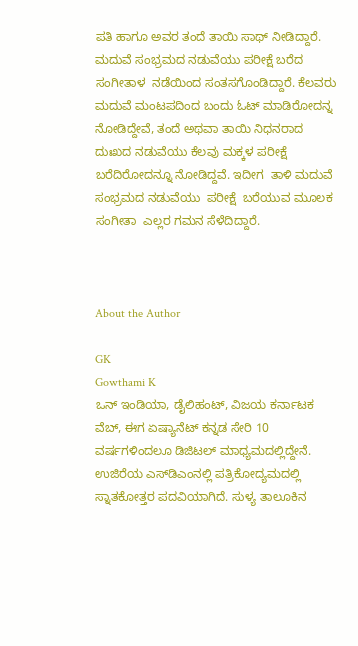ಪತಿ ಹಾಗೂ ಅವರ ತಂದೆ ತಾಯಿ ಸಾಥ್ ನೀಡಿದ್ದಾರೆ. ಮದುವೆ ಸಂಭ್ರಮದ ನಡುವೆಯು ಪರೀಕ್ಷೆ ಬರೆದ ಸಂಗೀತಾಳ  ನಡೆಯಿಂದ ಸಂತಸಗೊಂಡಿದ್ದಾರೆ. ಕೆಲವರು ಮದುವೆ ಮಂಟಪದಿಂದ ಬಂದು ಓಟ್ ಮಾಡಿರೋದನ್ನ ನೋಡಿದ್ದೇವೆ, ತಂದೆ ಅಥವಾ ತಾಯಿ ನಿಧನರಾದ ದುಃಖದ ನಡುವೆಯು ಕೆಲವು ಮಕ್ಕಳ ಪರೀಕ್ಷೆ ಬರೆದಿರೋದನ್ನೂ ನೋಡಿದ್ದವೆ. ಇದೀಗ  ತಾಳಿ ಮದುವೆ ಸಂಭ್ರಮದ ನಡುವೆಯು  ಪರೀಕ್ಷೆ  ಬರೆಯುವ ಮೂಲಕ ಸಂಗೀತಾ  ಎಲ್ಲರ ಗಮನ ಸೆಳೆದಿದ್ದಾರೆ.



About the Author

GK
Gowthami K
ಒನ್ ಇಂಡಿಯಾ, ಡೈಲಿಹಂಟ್‌, ವಿಜಯ ಕರ್ನಾಟಕ ವೆಬ್‌, ಈಗ ಏಷ್ಯಾನೆಟ್ ಕನ್ನಡ ಸೇರಿ 10 ವರ್ಷಗಳಿಂದಲೂ ಡಿಜಿಟಲ್ ಮಾಧ್ಯಮದಲ್ಲಿದ್ದೇನೆ. ಉಜಿರೆಯ ಎಸ್‌ಡಿಎಂನಲ್ಲಿ ಪತ್ರಿಕೋದ್ಯಮದಲ್ಲಿ ಸ್ನಾತಕೋತ್ತರ ಪದವಿಯಾಗಿದೆ. ಸುಳ್ಯ ತಾಲೂಕಿನ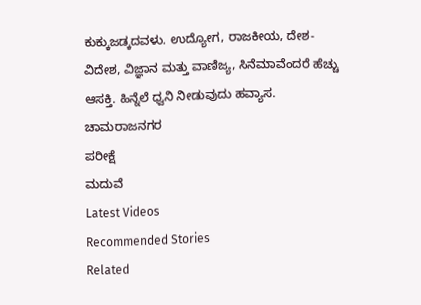ಕುಕ್ಕುಜಡ್ಕದವಳು. ಉದ್ಯೋಗ, ರಾಜಕೀಯ, ದೇಶ-ವಿದೇಶ, ವಿಜ್ಞಾನ ಮತ್ತು ವಾಣಿಜ್ಯ, ಸಿನೆಮಾವೆಂದರೆ ಹೆಚ್ಚು ಆಸಕ್ತಿ. ಹಿನ್ನೆಲೆ ಧ್ವನಿ ನೀಡುವುದು ಹವ್ಯಾಸ.
ಚಾಮರಾಜನಗರ
ಪರೀಕ್ಷೆ
ಮದುವೆ
Latest Videos
Recommended Stories
Related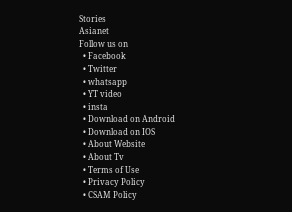Stories
Asianet
Follow us on
  • Facebook
  • Twitter
  • whatsapp
  • YT video
  • insta
  • Download on Android
  • Download on IOS
  • About Website
  • About Tv
  • Terms of Use
  • Privacy Policy
  • CSAM Policy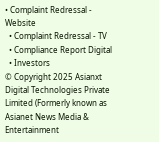• Complaint Redressal - Website
  • Complaint Redressal - TV
  • Compliance Report Digital
  • Investors
© Copyright 2025 Asianxt Digital Technologies Private Limited (Formerly known as Asianet News Media & Entertainment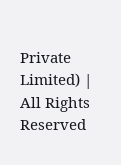Private Limited) | All Rights Reserved